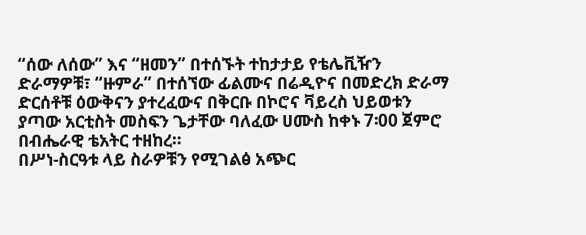“ሰው ለሰው” እና “ዘመን” በተሰኙት ተከታታይ የቴሌቪዥን ድራማዎቹ፣ “ዙምራ” በተሰኘው ፊልሙና በሬዲዮና በመድረክ ድራማ ድርሰቶቹ ዕውቅናን ያተረፈውና በቅርቡ በኮሮና ቫይረስ ህይወቱን ያጣው አርቲስት መስፍን ጌታቸው ባለፈው ሀሙስ ከቀኑ 7፡00 ጀምሮ በብሔራዊ ቴአትር ተዘከረ።
በሥነ-ስርዓቱ ላይ ስራዎቹን የሚገልፅ አጭር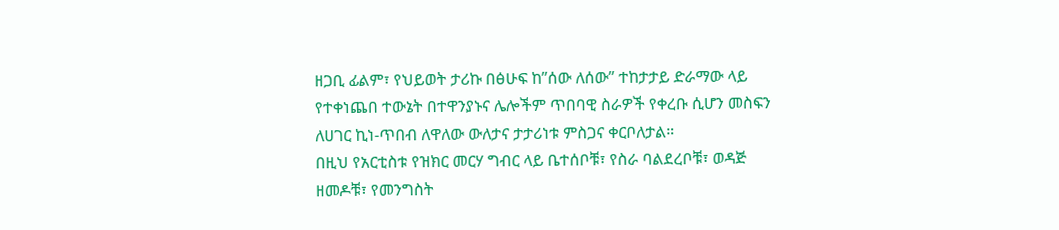ዘጋቢ ፊልም፣ የህይወት ታሪኩ በፅሁፍ ከ”ሰው ለሰው” ተከታታይ ድራማው ላይ የተቀነጨበ ተውኔት በተዋንያኑና ሌሎችም ጥበባዊ ስራዎች የቀረቡ ሲሆን መስፍን ለሀገር ኪነ-ጥበብ ለዋለው ውለታና ታታሪነቱ ምስጋና ቀርቦለታል።
በዚህ የአርቲስቱ የዝክር መርሃ ግብር ላይ ቤተሰቦቹ፣ የስራ ባልደረቦቹ፣ ወዳጅ ዘመዶቹ፣ የመንግስት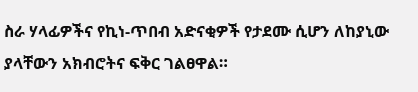ስራ ሃላፊዎችና የኪነ-ጥበብ አድናቂዎች የታደሙ ሲሆን ለከያኒው ያላቸውን አክብሮትና ፍቅር ገልፀዋል።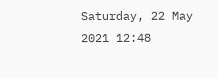Saturday, 22 May 2021 12:48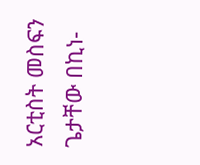አርቲስት መስፍን ጌታቸው በኪነ-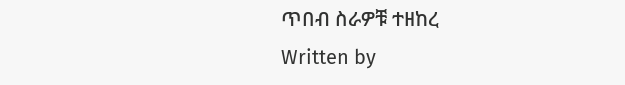ጥበብ ስራዎቹ ተዘከረ
Written by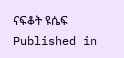ናፍቆት ዩሴፍ
Published in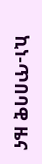ኪነ-ጥበባዊ ዜና